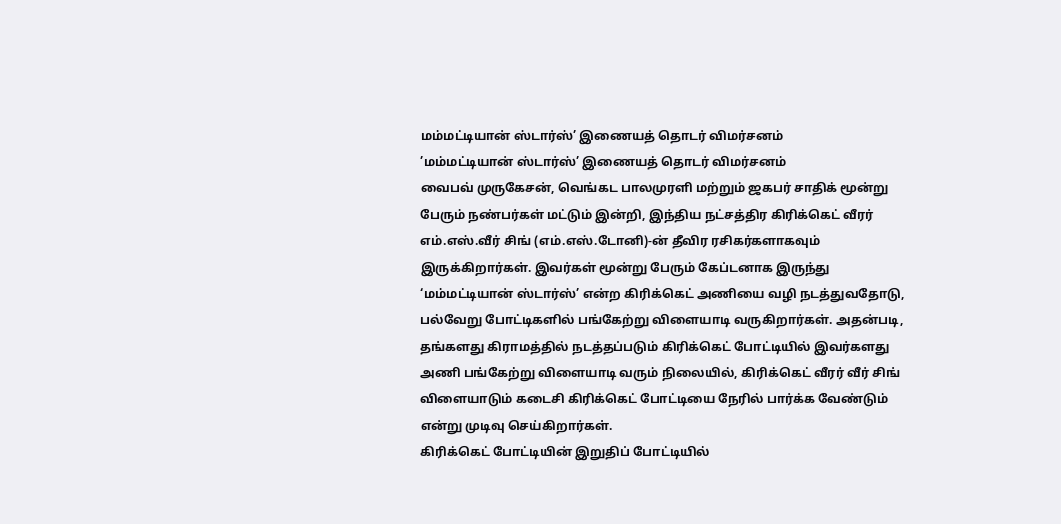மம்மட்டியான் ஸ்டார்ஸ்’ இணையத் தொடர் விமர்சனம்
’மம்மட்டியான் ஸ்டார்ஸ்’ இணையத் தொடர் விமர்சனம்
வைபவ் முருகேசன், வெங்கட பாலமுரளி மற்றும் ஜகபர் சாதிக் மூன்று பேரும் நண்பர்கள் மட்டும் இன்றி, இந்திய நட்சத்திர கிரிக்கெட் வீரர் எம்.எஸ்.வீர் சிங் (எம்.எஸ்.டோனி)-ன் தீவிர ரசிகர்களாகவும் இருக்கிறார்கள். இவர்கள் மூன்று பேரும் கேப்டனாக இருந்து ‘மம்மட்டியான் ஸ்டார்ஸ்’ என்ற கிரிக்கெட் அணியை வழி நடத்துவதோடு, பல்வேறு போட்டிகளில் பங்கேற்று விளையாடி வருகிறார்கள். அதன்படி, தங்களது கிராமத்தில் நடத்தப்படும் கிரிக்கெட் போட்டியில் இவர்களது அணி பங்கேற்று விளையாடி வரும் நிலையில், கிரிக்கெட் வீரர் வீர் சிங் விளையாடும் கடைசி கிரிக்கெட் போட்டியை நேரில் பார்க்க வேண்டும் என்று முடிவு செய்கிறார்கள்.
கிரிக்கெட் போட்டியின் இறுதிப் போட்டியில்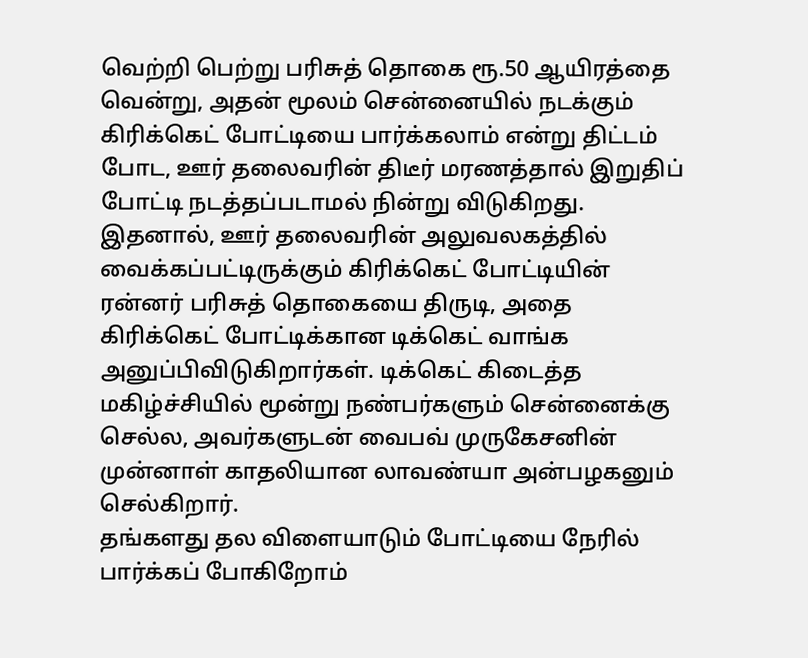வெற்றி பெற்று பரிசுத் தொகை ரூ.50 ஆயிரத்தை வென்று, அதன் மூலம் சென்னையில் நடக்கும் கிரிக்கெட் போட்டியை பார்க்கலாம் என்று திட்டம் போட, ஊர் தலைவரின் திடீர் மரணத்தால் இறுதிப் போட்டி நடத்தப்படாமல் நின்று விடுகிறது. இதனால், ஊர் தலைவரின் அலுவலகத்தில் வைக்கப்பட்டிருக்கும் கிரிக்கெட் போட்டியின் ரன்னர் பரிசுத் தொகையை திருடி, அதை கிரிக்கெட் போட்டிக்கான டிக்கெட் வாங்க அனுப்பிவிடுகிறார்கள். டிக்கெட் கிடைத்த மகிழ்ச்சியில் மூன்று நண்பர்களும் சென்னைக்கு செல்ல, அவர்களுடன் வைபவ் முருகேசனின் முன்னாள் காதலியான லாவண்யா அன்பழகனும் செல்கிறார்.
தங்களது தல விளையாடும் போட்டியை நேரில் பார்க்கப் போகிறோம்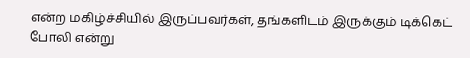என்ற மகிழ்ச்சியில் இருப்பவர்கள், தங்களிடம் இருக்கும் டிக்கெட் போலி என்று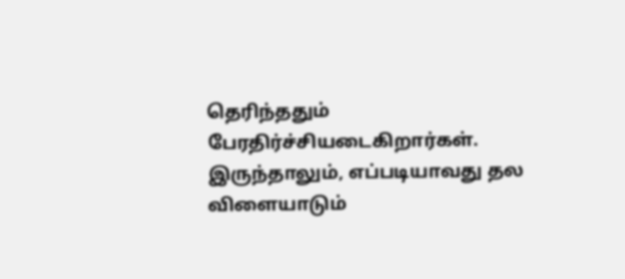தெரிந்ததும் பேரதிர்ச்சியடைகிறார்கள். இருந்தாலும், எப்படியாவது தல விளையாடும்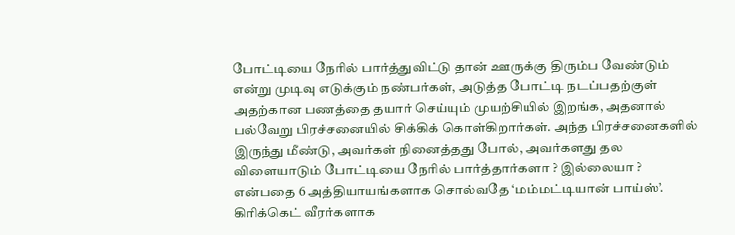போட்டியை நேரில் பார்த்துவிட்டு தான் ஊருக்கு திரும்ப வேண்டும் என்று முடிவு எடுக்கும் நண்பர்கள், அடுத்த போட்டி நடப்பதற்குள் அதற்கான பணத்தை தயார் செய்யும் முயற்சியில் இறங்க, அதனால் பல்வேறு பிரச்சனையில் சிக்கிக் கொள்கிறார்கள். அந்த பிரச்சனைகளில் இருந்து மீண்டு, அவர்கள் நினைத்தது போல், அவர்களது தல விளையாடும் போட்டியை நேரில் பார்த்தார்களா ? இல்லையா ? என்பதை 6 அத்தியாயங்களாக சொல்வதே ‘மம்மட்டியான் பாய்ஸ்’.
கிரிக்கெட் வீரர்களாக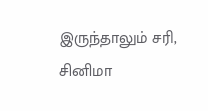இருந்தாலும் சரி, சினிமா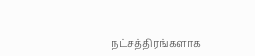நட்சத்திரங்களாக